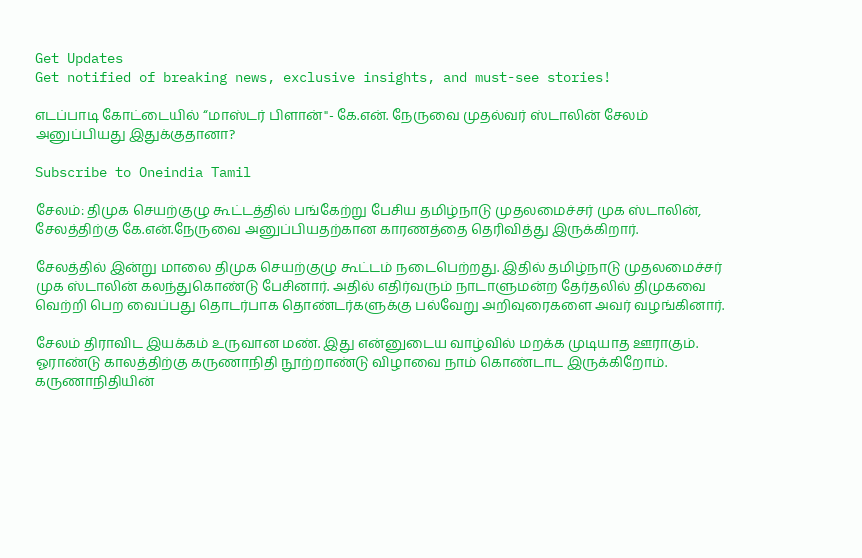Get Updates
Get notified of breaking news, exclusive insights, and must-see stories!

எடப்பாடி கோட்டையில் “மாஸ்டர் பிளான்"- கே.என். நேருவை முதல்வர் ஸ்டாலின் சேலம் அனுப்பியது இதுக்குதானா?

Subscribe to Oneindia Tamil

சேலம்: திமுக செயற்குழு கூட்டத்தில் பங்கேற்று பேசிய தமிழ்நாடு முதலமைச்சர் முக ஸ்டாலின், சேலத்திற்கு கே.என்.நேருவை அனுப்பியதற்கான காரணத்தை தெரிவித்து இருக்கிறார்.

சேலத்தில் இன்று மாலை திமுக செயற்குழு கூட்டம் நடைபெற்றது. இதில் தமிழ்நாடு முதலமைச்சர் முக ஸ்டாலின் கலந்துகொண்டு பேசினார். அதில் எதிர்வரும் நாடாளுமன்ற தேர்தலில் திமுகவை வெற்றி பெற வைப்பது தொடர்பாக தொண்டர்களுக்கு பல்வேறு அறிவுரைகளை அவர் வழங்கினார்.

சேலம் திராவிட இயக்கம் உருவான மண். இது என்னுடைய வாழ்வில் மறக்க முடியாத ஊராகும். ஓராண்டு காலத்திற்கு கருணாநிதி நூற்றாண்டு விழாவை நாம் கொண்டாட இருக்கிறோம். கருணாநிதியின்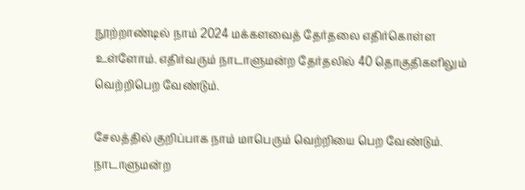நூற்றாண்டில் நாம் 2024 மக்களவைத் தேர்தலை எதிர்கொள்ள உள்ளோம். எதிர்வரும் நாடாளுமன்ற தேர்தலில் 40 தொகுதிகளிலும் வெற்றிபெற வேண்டும்.

சேலத்தில் குறிப்பாக நாம் மாபெரும் வெற்றியை பெற வேண்டும். நாடாளுமன்ற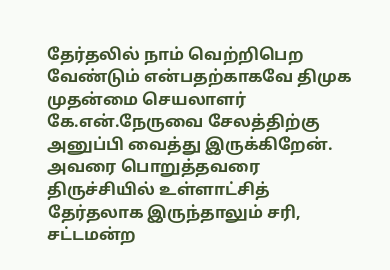தேர்தலில் நாம் வெற்றிபெற வேண்டும் என்பதற்காகவே திமுக முதன்மை செயலாளர் கே.என்.நேருவை சேலத்திற்கு அனுப்பி வைத்து இருக்கிறேன். அவரை பொறுத்தவரை திருச்சியில் உள்ளாட்சித் தேர்தலாக இருந்தாலும் சரி, சட்டமன்ற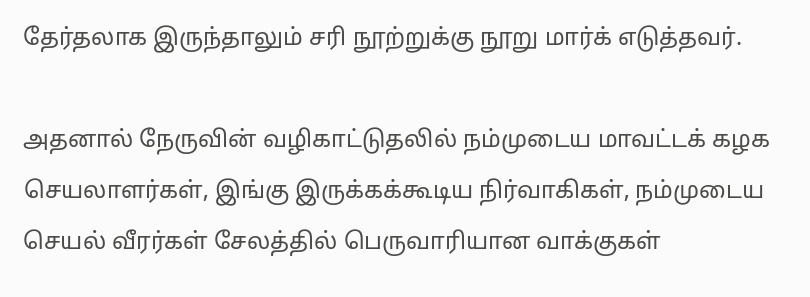தேர்தலாக இருந்தாலும் சரி நூற்றுக்கு நூறு மார்க் எடுத்தவர்.

அதனால் நேருவின் வழிகாட்டுதலில் நம்முடைய மாவட்டக் கழக செயலாளர்கள், இங்கு இருக்கக்கூடிய நிர்வாகிகள், நம்முடைய செயல் வீரர்கள் சேலத்தில் பெருவாரியான வாக்குகள்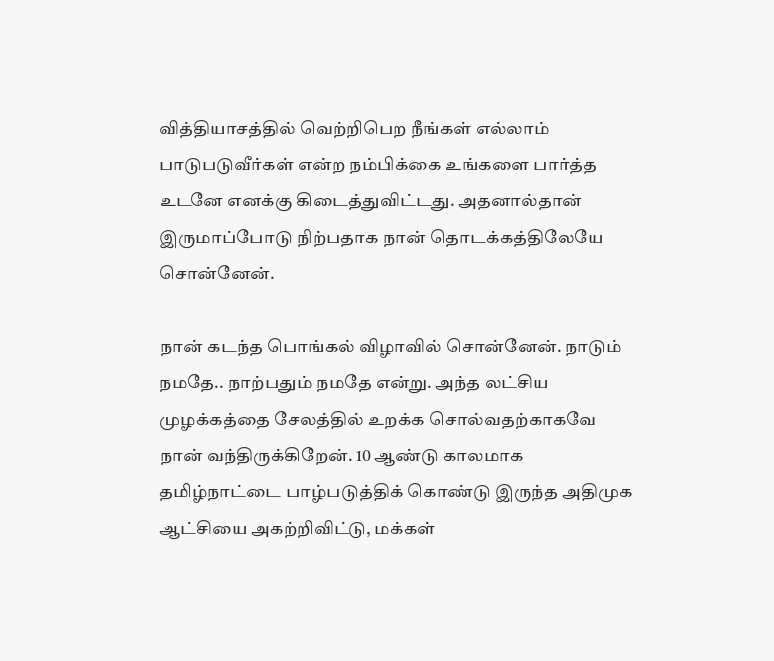வித்தியாசத்தில் வெற்றிபெற நீங்கள் எல்லாம் பாடுபடுவீர்கள் என்ற நம்பிக்கை உங்களை பார்த்த உடனே எனக்கு கிடைத்துவிட்டது. அதனால்தான் இருமாப்போடு நிற்பதாக நான் தொடக்கத்திலேயே சொன்னேன்.

நான் கடந்த பொங்கல் விழாவில் சொன்னேன். நாடும் நமதே.. நாற்பதும் நமதே என்று. அந்த லட்சிய முழக்கத்தை சேலத்தில் உறக்க சொல்வதற்காகவே நான் வந்திருக்கிறேன். 10 ஆண்டு காலமாக தமிழ்நாட்டை பாழ்படுத்திக் கொண்டு இருந்த அதிமுக ஆட்சியை அகற்றிவிட்டு, மக்கள்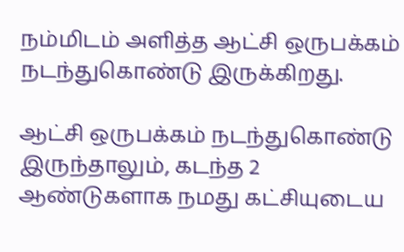நம்மிடம் அளித்த ஆட்சி ஒருபக்கம் நடந்துகொண்டு இருக்கிறது.

ஆட்சி ஒருபக்கம் நடந்துகொண்டு இருந்தாலும், கடந்த 2 ஆண்டுகளாக நமது கட்சியுடைய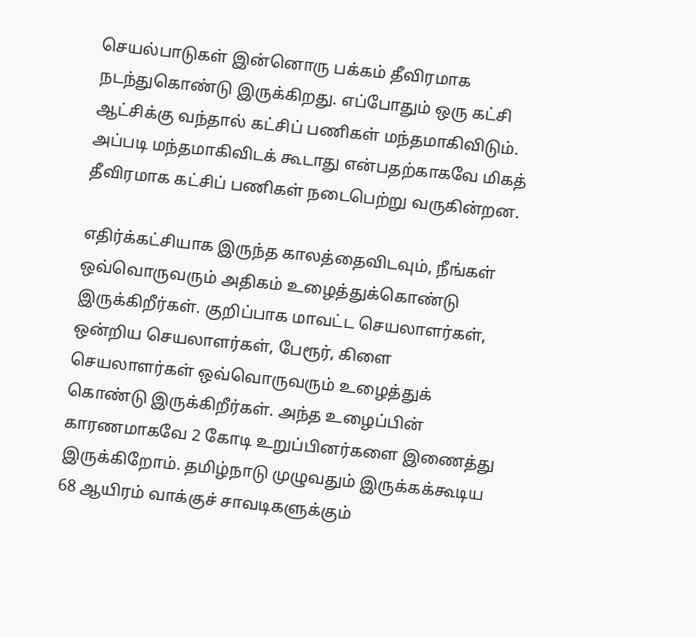செயல்பாடுகள் இன்னொரு பக்கம் தீவிரமாக நடந்துகொண்டு இருக்கிறது. எப்போதும் ஒரு கட்சி ஆட்சிக்கு வந்தால் கட்சிப் பணிகள் மந்தமாகிவிடும். அப்படி மந்தமாகிவிடக் கூடாது என்பதற்காகவே மிகத் தீவிரமாக கட்சிப் பணிகள் நடைபெற்று வருகின்றன.

எதிர்க்கட்சியாக இருந்த காலத்தைவிடவும், நீங்கள் ஒவ்வொருவரும் அதிகம் உழைத்துக்கொண்டு இருக்கிறீர்கள். குறிப்பாக மாவட்ட செயலாளர்கள், ஒன்றிய செயலாளர்கள், பேரூர், கிளை செயலாளர்கள் ஒவ்வொருவரும் உழைத்துக் கொண்டு இருக்கிறீர்கள். அந்த உழைப்பின் காரணமாகவே 2 கோடி உறுப்பினர்களை இணைத்து இருக்கிறோம். தமிழ்நாடு முழுவதும் இருக்கக்கூடிய 68 ஆயிரம் வாக்குச் சாவடிகளுக்கும்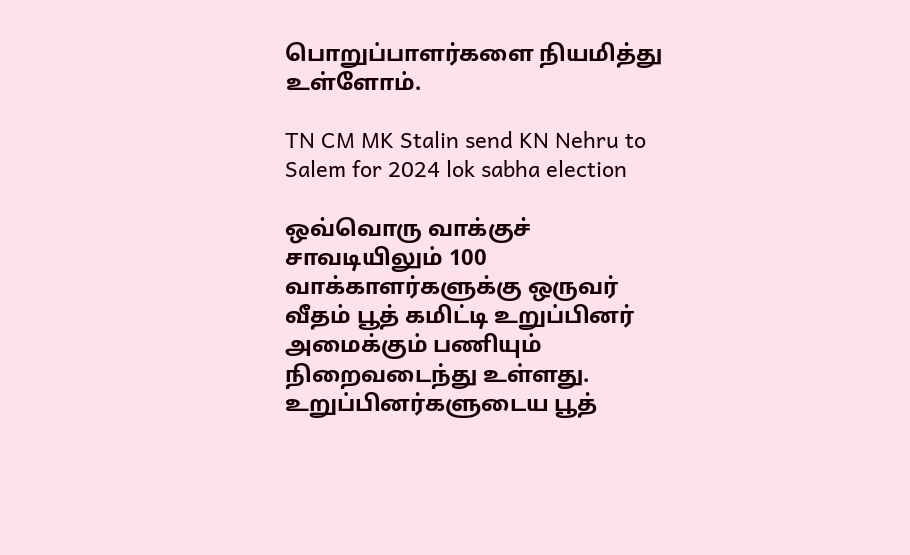பொறுப்பாளர்களை நியமித்து உள்ளோம்.

TN CM MK Stalin send KN Nehru to Salem for 2024 lok sabha election

ஒவ்வொரு வாக்குச் சாவடியிலும் 100 வாக்காளர்களுக்கு ஒருவர் வீதம் பூத் கமிட்டி உறுப்பினர் அமைக்கும் பணியும் நிறைவடைந்து உள்ளது. உறுப்பினர்களுடைய பூத்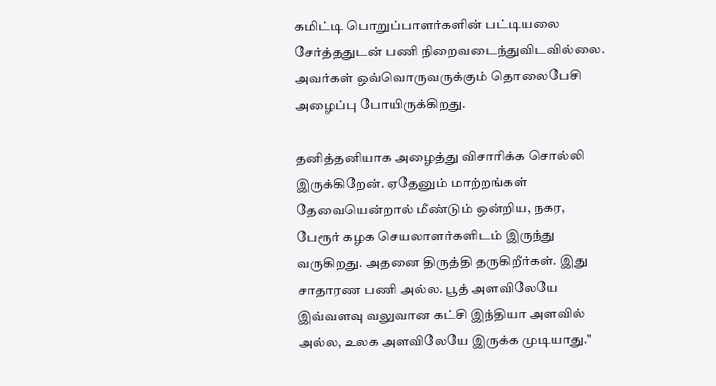கமிட்டி பொறுப்பாளர்களின் பட்டியலை சேர்த்ததுடன் பணி நிறைவடைந்துவிடவில்லை. அவர்கள் ஒவ்வொருவருக்கும் தொலைபேசி அழைப்பு போயிருக்கிறது.

தனித்தனியாக அழைத்து விசாரிக்க சொல்லி இருக்கிறேன். ஏதேனும் மாற்றங்கள் தேவையென்றால் மீண்டும் ஒன்றிய, நகர, பேரூர் கழக செயலாளர்களிடம் இருந்து வருகிறது. அதனை திருத்தி தருகிறீர்கள். இது சாதாரண பணி அல்ல. பூத் அளவிலேயே இவ்வளவு வலுவான கட்சி இந்தியா அளவில் அல்ல, உலக அளவிலேயே இருக்க முடியாது."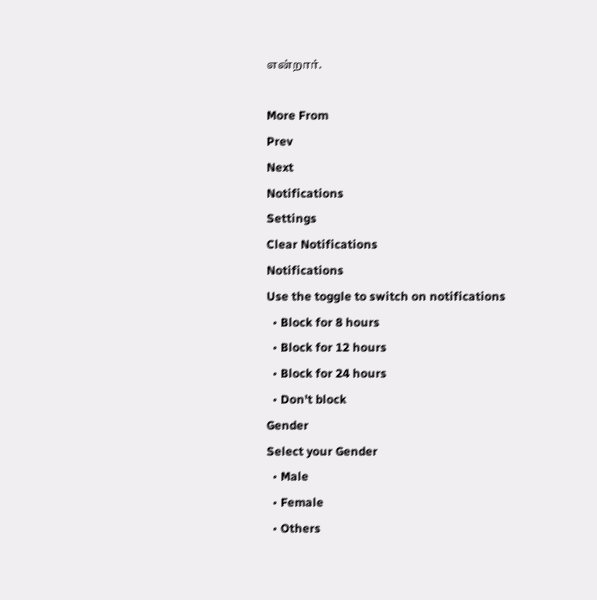என்றார்.

More From
Prev
Next
Notifications
Settings
Clear Notifications
Notifications
Use the toggle to switch on notifications
  • Block for 8 hours
  • Block for 12 hours
  • Block for 24 hours
  • Don't block
Gender
Select your Gender
  • Male
  • Female
  • Others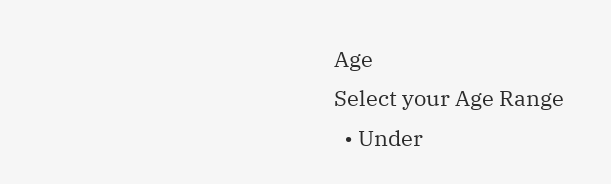Age
Select your Age Range
  • Under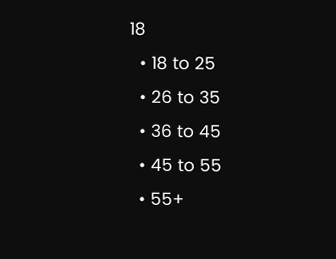18
  • 18 to 25
  • 26 to 35
  • 36 to 45
  • 45 to 55
  • 55+